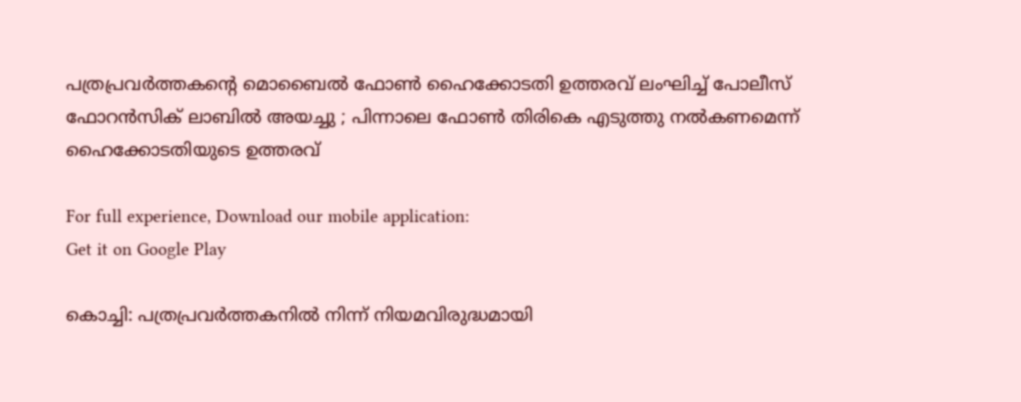പത്രപ്രവര്‍ത്തകന്റെ മൊബൈല്‍ ഫോണ്‍ ഹൈക്കോടതി ഉത്തരവ് ലംഘിച്ച് പോലീസ് ഫോറന്‍സിക് ലാബില്‍ അയച്ചു ; പിന്നാലെ ഫോണ്‍ തിരികെ എടുത്തു നൽകണമെന്ന് ഹൈക്കോടതിയുടെ ഉത്തരവ്

For full experience, Download our mobile application:
Get it on Google Play

കൊച്ചി: പത്രപ്രവര്‍ത്തകനില്‍ നിന്ന് നിയമവിരുദ്ധമായി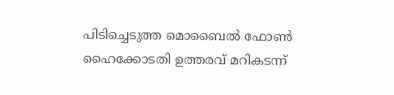പിടിച്ചെടുത്ത മൊബൈല്‍ ഫോണ്‍ ഹൈക്കോടതി ഉത്തരവ് മറികടന്ന്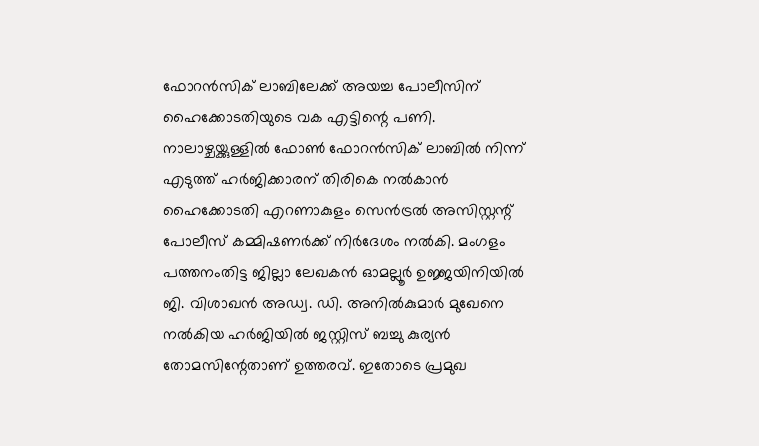ഫോറന്‍സിക് ലാബിലേക്ക് അയച്ച പോലീസിന് ഹൈക്കോടതിയുടെ വക എട്ടിന്റെ പണി. നാലാഴ്ചയ്ക്കുള്ളില്‍ ഫോണ്‍ ഫോറന്‍സിക് ലാബില്‍ നിന്ന് എടുത്ത് ഹര്‍ജിക്കാരന് തിരികെ നല്‍കാന്‍ ഹൈക്കോടതി എറണാകുളം സെന്‍ട്രല്‍ അസിസ്റ്റന്റ് പോലീസ് കമ്മിഷണര്‍ക്ക് നിര്‍ദേശം നല്‍കി. മംഗളം പത്തനംതിട്ട ജില്ലാ ലേഖകന്‍ ഓമല്ലൂര്‍ ഉജ്ജയിനിയില്‍ ജി. വിശാഖന്‍ അഡ്വ. ഡി. അനില്‍കുമാര്‍ മുഖേനെ നല്‍കിയ ഹര്‍ജിയില്‍ ജസ്റ്റിസ് ബച്ചു കുര്യന്‍ തോമസിന്റേതാണ് ഉത്തരവ്. ഇതോടെ പ്രമുഖ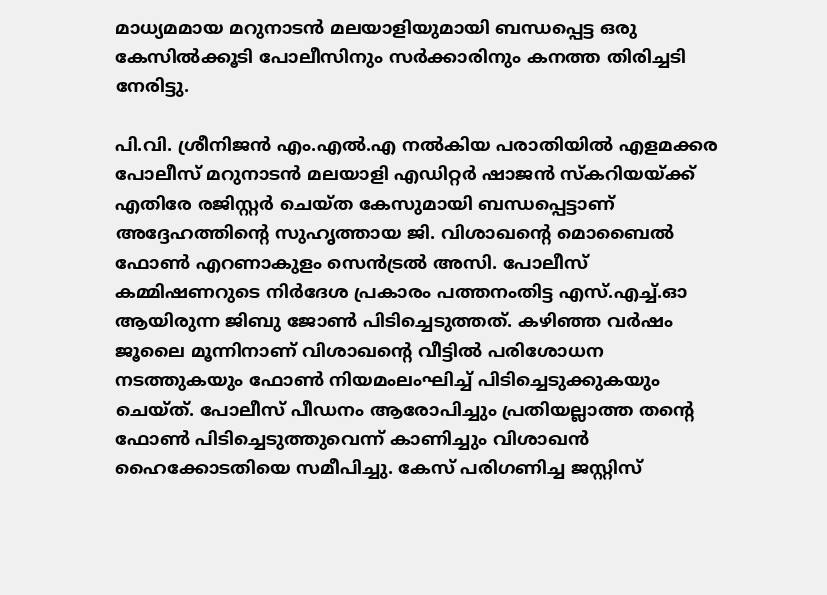മാധ്യമമായ മറുനാടന്‍ മലയാളിയുമായി ബന്ധപ്പെട്ട ഒരു കേസില്‍ക്കൂടി പോലീസിനും സര്‍ക്കാരിനും കനത്ത തിരിച്ചടി നേരിട്ടു.

പി.വി. ശ്രീനിജന്‍ എം.എല്‍.എ നല്‍കിയ പരാതിയില്‍ എളമക്കര പോലീസ് മറുനാടന്‍ മലയാളി എഡിറ്റര്‍ ഷാജന്‍ സ്‌കറിയയ്ക്ക് എതിരേ രജിസ്റ്റര്‍ ചെയ്ത കേസുമായി ബന്ധപ്പെട്ടാണ് അദ്ദേഹത്തിന്റെ സുഹൃത്തായ ജി. വിശാഖന്റെ മൊബൈല്‍ ഫോണ്‍ എറണാകുളം സെന്‍ട്രല്‍ അസി. പോലീസ് കമ്മിഷണറുടെ നിര്‍ദേശ പ്രകാരം പത്തനംതിട്ട എസ്.എച്ച്.ഓ ആയിരുന്ന ജിബു ജോണ്‍ പിടിച്ചെടുത്തത്. കഴിഞ്ഞ വര്‍ഷം ജൂലൈ മൂന്നിനാണ് വിശാഖന്റെ വീട്ടില്‍ പരിശോധന നടത്തുകയും ഫോണ്‍ നിയമംലംഘിച്ച് പിടിച്ചെടുക്കുകയും ചെയ്ത്. പോലീസ് പീഡനം ആരോപിച്ചും പ്രതിയല്ലാത്ത തന്റെ ഫോണ്‍ പിടിച്ചെടുത്തുവെന്ന് കാണിച്ചും വിശാഖന്‍ ഹൈക്കോടതിയെ സമീപിച്ചു. കേസ് പരിഗണിച്ച ജസ്റ്റിസ്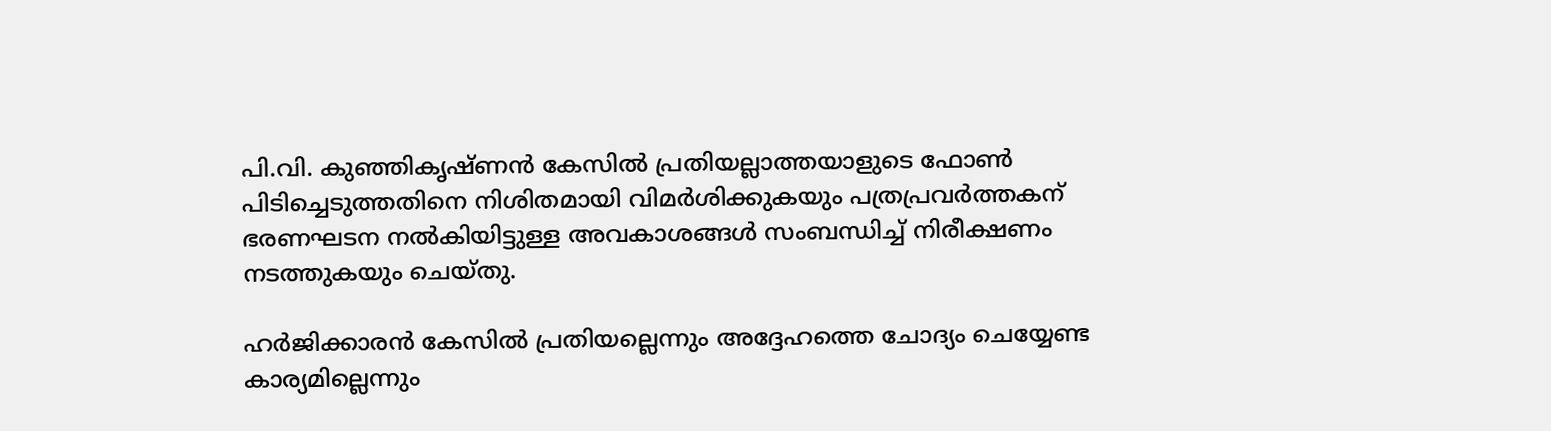പി.വി. കുഞ്ഞികൃഷ്ണന്‍ കേസില്‍ പ്രതിയല്ലാത്തയാളുടെ ഫോണ്‍ പിടിച്ചെടുത്തതിനെ നിശിതമായി വിമര്‍ശിക്കുകയും പത്രപ്രവര്‍ത്തകന് ഭരണഘടന നല്‍കിയിട്ടുള്ള അവകാശങ്ങള്‍ സംബന്ധിച്ച് നിരീക്ഷണം നടത്തുകയും ചെയ്തു.

ഹര്‍ജിക്കാരന്‍ കേസില്‍ പ്രതിയല്ലെന്നും അദ്ദേഹത്തെ ചോദ്യം ചെയ്യേണ്ട കാര്യമില്ലെന്നും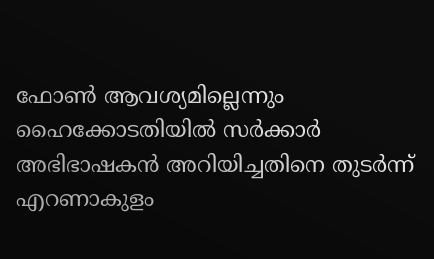ഫോണ്‍ ആവശ്യമില്ലെന്നും ഹൈക്കോടതിയില്‍ സര്‍ക്കാര്‍ അഭിഭാഷകന്‍ അറിയിച്ചതിനെ തുടര്‍ന്ന് എറണാകുളം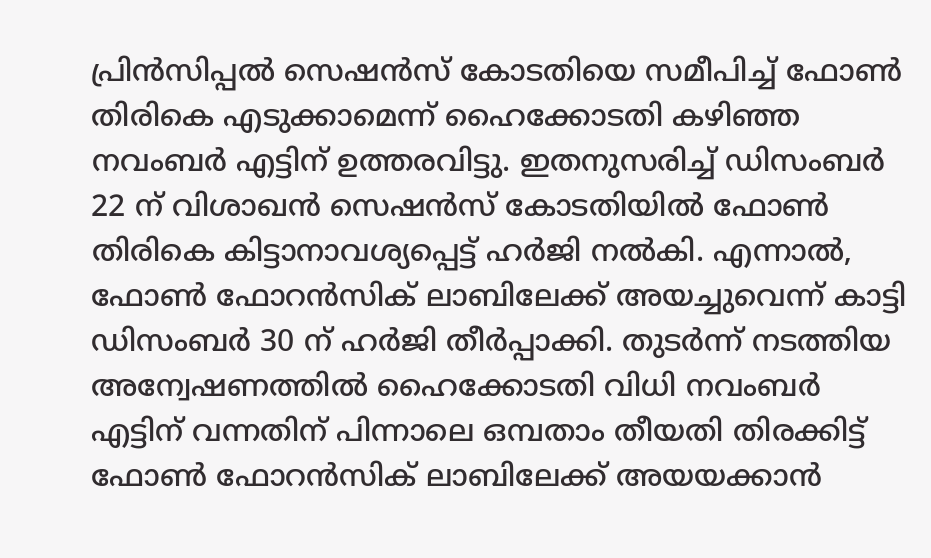പ്രിന്‍സിപ്പല്‍ സെഷന്‍സ് കോടതിയെ സമീപിച്ച് ഫോണ്‍ തിരികെ എടുക്കാമെന്ന് ഹൈക്കോടതി കഴിഞ്ഞ നവംബര്‍ എട്ടിന് ഉത്തരവിട്ടു. ഇതനുസരിച്ച് ഡിസംബര്‍ 22 ന് വിശാഖന്‍ സെഷന്‍സ് കോടതിയില്‍ ഫോണ്‍ തിരികെ കിട്ടാനാവശ്യപ്പെട്ട് ഹര്‍ജി നല്‍കി. എന്നാല്‍, ഫോണ്‍ ഫോറന്‍സിക് ലാബിലേക്ക് അയച്ചുവെന്ന് കാട്ടി ഡിസംബര്‍ 30 ന് ഹര്‍ജി തീര്‍പ്പാക്കി. തുടര്‍ന്ന് നടത്തിയ അന്വേഷണത്തില്‍ ഹൈക്കോടതി വിധി നവംബര്‍ എട്ടിന് വന്നതിന് പിന്നാലെ ഒമ്പതാം തീയതി തിരക്കിട്ട് ഫോണ്‍ ഫോറന്‍സിക് ലാബിലേക്ക് അയയക്കാന്‍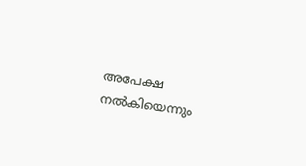അപേക്ഷ നല്‍കിയെന്നും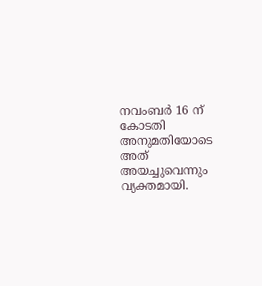നവംബര്‍ 16 ന് കോടതി അനുമതിയോടെ അത് അയച്ചുവെന്നും വ്യക്തമായി.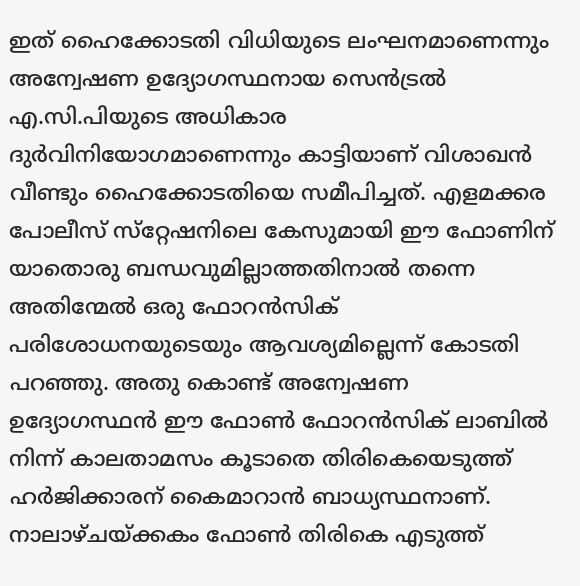ഇത് ഹൈക്കോടതി വിധിയുടെ ലംഘനമാണെന്നും അന്വേഷണ ഉദ്യോഗസ്ഥനായ സെന്‍ട്രല്‍ എ.സി.പിയുടെ അധികാര ദുര്‍വിനിയോഗമാണെന്നും കാട്ടിയാണ് വിശാഖന്‍ വീണ്ടും ഹൈക്കോടതിയെ സമീപിച്ചത്. എളമക്കര പോലീസ് സ്‌റ്റേഷനിലെ കേസുമായി ഈ ഫോണിന് യാതൊരു ബന്ധവുമില്ലാത്തതിനാല്‍ തന്നെ അതിന്മേല്‍ ഒരു ഫോറന്‍സിക് പരിശോധനയുടെയും ആവശ്യമില്ലെന്ന് കോടതി പറഞ്ഞു. അതു കൊണ്ട് അന്വേഷണ ഉദ്യോഗസ്ഥന്‍ ഈ ഫോണ്‍ ഫോറന്‍സിക് ലാബില്‍ നിന്ന് കാലതാമസം കൂടാതെ തിരികെയെടുത്ത് ഹര്‍ജിക്കാരന് കൈമാറാന്‍ ബാധ്യസ്ഥനാണ്. നാലാഴ്ചയ്ക്കകം ഫോണ്‍ തിരികെ എടുത്ത്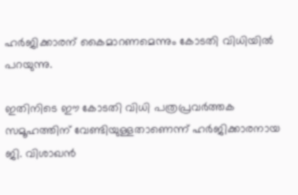ഹര്‍ജിക്കാരന് കൈമാറണമെന്നും കോടതി വിധിയിൽ പറയുന്നു.

ഇതിനിടെ ഈ കോടതി വിധി പത്രപ്രവര്‍ത്തക സമൂഹത്തിന് വേണ്ടിയുള്ളതാണെന്ന് ഹര്‍ജിക്കാരനായ ജി. വിശാഖന്‍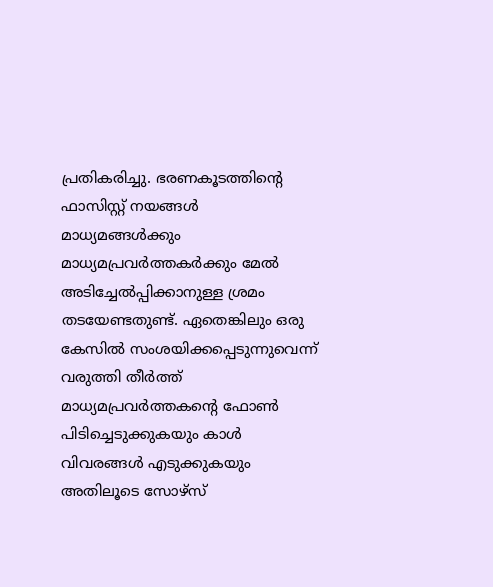പ്രതികരിച്ചു. ഭരണകൂടത്തിന്റെ ഫാസിസ്റ്റ് നയങ്ങള്‍ മാധ്യമങ്ങള്‍ക്കും മാധ്യമപ്രവര്‍ത്തകര്‍ക്കും മേല്‍ അടിച്ചേല്‍പ്പിക്കാനുള്ള ശ്രമം തടയേണ്ടതുണ്ട്. ഏതെങ്കിലും ഒരു കേസില്‍ സംശയിക്കപ്പെടുന്നുവെന്ന് വരുത്തി തീര്‍ത്ത് മാധ്യമപ്രവര്‍ത്തകന്റെ ഫോണ്‍ പിടിച്ചെടുക്കുകയും കാള്‍ വിവരങ്ങള്‍ എടുക്കുകയും അതിലൂടെ സോഴ്‌സ്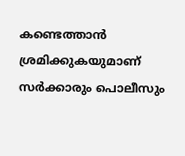കണ്ടെത്താന്‍ ശ്രമിക്കുകയുമാണ് സര്‍ക്കാരും പൊലീസും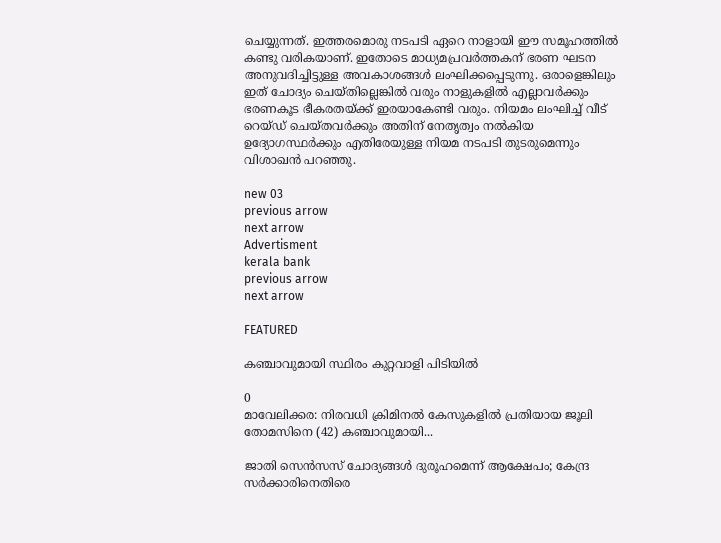ചെയ്യുന്നത്. ഇത്തരമൊരു നടപടി ഏറെ നാളായി ഈ സമൂഹത്തില്‍ കണ്ടു വരികയാണ്. ഇതോടെ മാധ്യമപ്രവര്‍ത്തകന് ഭരണ ഘടന അനുവദിച്ചിട്ടുള്ള അവകാശങ്ങള്‍ ലംഘിക്കപ്പെടുന്നു. ഒരാളെങ്കിലും ഇത് ചോദ്യം ചെയ്തില്ലെങ്കില്‍ വരും നാളുകളില്‍ എല്ലാവര്‍ക്കും ഭരണകൂട ഭീകരതയ്ക്ക് ഇരയാകേണ്ടി വരും. നിയമം ലംഘിച്ച് വീട് റെയ്ഡ് ചെയ്തവര്‍ക്കും അതിന് നേതൃത്വം നല്‍കിയ ഉദ്യോഗസ്ഥര്‍ക്കും എതിരേയുള്ള നിയമ നടപടി തുടരുമെന്നും വിശാഖന്‍ പറഞ്ഞു.

new 03
previous arrow
next arrow
Advertisment
kerala bank
previous arrow
next arrow

FEATURED

കഞ്ചാവുമായി സ്ഥിരം കുറ്റവാളി പിടിയിൽ

0
മാവേലിക്കര: നിരവധി ക്രിമിനൽ കേസുകളിൽ പ്രതിയായ ജൂലി തോമസിനെ (42) കഞ്ചാവുമായി...

ജാതി സെൻസസ് ചോദ്യങ്ങൾ ദുരൂഹമെന്ന് ആക്ഷേപം; കേന്ദ്ര സർക്കാരിനെതിരെ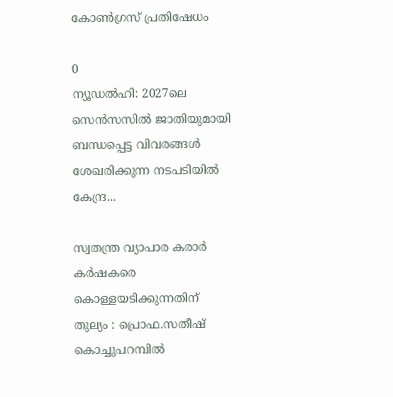കോൺഗ്രസ് പ്രതിഷേധം

0
ന്യൂഡല്‍ഹി: 2027ലെ സെന്‍സസില്‍ ജാതിയുമായി ബന്ധപ്പെട്ട വിവരങ്ങള്‍ ശേഖരിക്കുന്ന നടപടിയില്‍ കേന്ദ്ര...

സ്വതന്ത്ര വ്യാപാര കരാർ കർഷകരെ കൊള്ളയടിക്കുന്നതിന് തുല്യം : പ്രൊഫ.സതീഷ് കൊച്ചുപറമ്പിൽ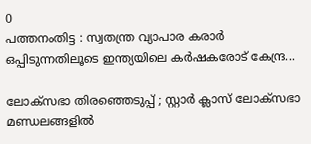0
പത്തനംതിട്ട : സ്വതന്ത്ര വ്യാപാര കരാർ ഒപ്പിടുന്നതിലൂടെ ഇന്ത്യയിലെ കർഷകരോട് കേന്ദ്ര...

ലോക്സഭാ തിരഞ്ഞെടുപ്പ് ; സ്റ്റാർ ക്ലാസ് ലോക്സഭാ മണ്ഡലങ്ങളിൽ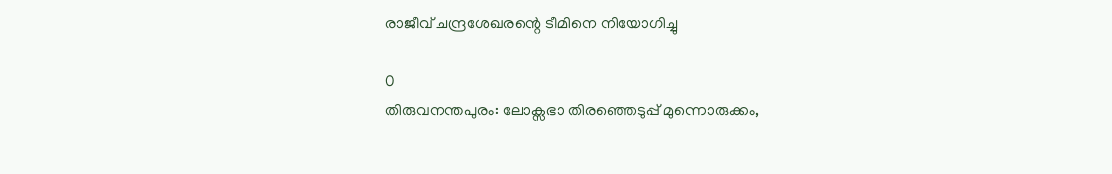രാജീവ് ചന്ദ്രശേഖരന്റെ ടീമിനെ നിയോഗിച്ചു

0
തിരുവനന്തപുരം: ലോക്സഭാ തിരഞ്ഞെടുപ്പ് മുന്നൊരുക്കം,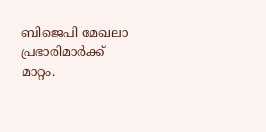ബിജെപി മേഖലാ പ്രഭാരിമാർക്ക് മാറ്റം.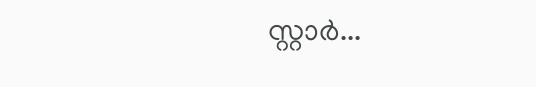സ്റ്റാർ...